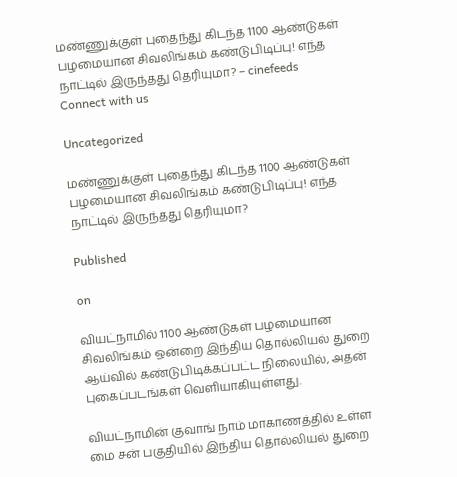மண்ணுக்குள் புதைந்து கிடந்த 1100 ஆண்டுகள் பழமையான சிவலிங்கம் கண்டுபிடிப்பு! எந்த நாட்டில் இருந்தது தெரியுமா? – cinefeeds
Connect with us

Uncategorized

மண்ணுக்குள் புதைந்து கிடந்த 1100 ஆண்டுகள் பழமையான சிவலிங்கம் கண்டுபிடிப்பு! எந்த நாட்டில் இருந்தது தெரியுமா?

Published

on

வியட்நாமில் 1100 ஆண்டுகள் பழமையான சிவலிங்கம் ஒன்றை இந்திய தொல்லியல் துறை ஆய்வில் கண்டுபிடிக்கப்பட்ட நிலையில், அதன் புகைப்படங்கள் வெளியாகியுள்ளது.

வியட்நாமின் குவாங் நாம் மாகாணத்தில் உள்ள மை சன் பகுதியில் இந்திய தொல்லியல் துறை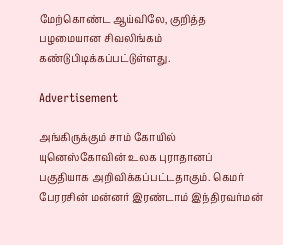மேற்கொண்ட ஆய்விலே, குறித்த பழமையான சிவலிங்கம் கண்டுபிடிக்கப்பட்டுள்ளது.

Advertisement

அங்கிருக்கும் சாம் கோயில் யுனெஸ்கோவின் உலக புராதானப் பகுதியாக அறிவிக்கப்பட்டதாகும். கெமர் பேரரசின் மன்னர் இரண்டாம் இந்திரவர்மன்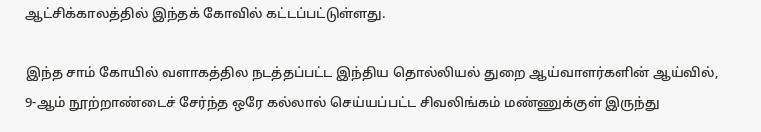ஆட்சிக்காலத்தில் இந்தக் கோவில் கட்டப்பட்டுள்ளது.

இந்த சாம் கோயில் வளாகத்தில நடத்தப்பட்ட இந்திய தொல்லியல் துறை ஆய்வாளர்களின் ஆய்வில், 9-ஆம் நூற்றாண்டைச் சேர்ந்த ஒரே கல்லால் செய்யப்பட்ட சிவலிங்கம் மண்ணுக்குள் இருந்து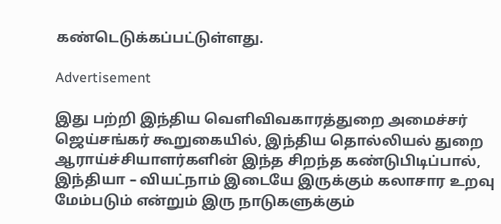கண்டெடுக்கப்பட்டுள்ளது.

Advertisement

இது பற்றி இந்திய வெளிவிவகாரத்துறை அமைச்சர் ஜெய்சங்கர் கூறுகையில், இந்திய தொல்லியல் துறை ஆராய்ச்சியாளர்களின் இந்த சிறந்த கண்டுபிடிப்பால், இந்தியா – வியட்நாம் இடையே இருக்கும் கலாசார உறவு மேம்படும் என்றும் இரு நாடுகளுக்கும்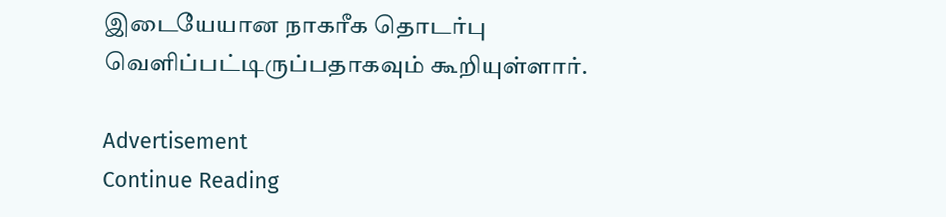இடையேயான நாகரீக தொடர்பு வெளிப்பட்டிருப்பதாகவும் கூறியுள்ளார்.

Advertisement
Continue Reading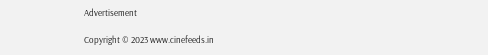Advertisement

Copyright © 2023 www.cinefeeds.in